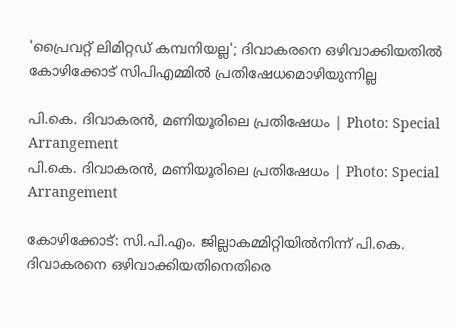'പ്രൈവറ്റ് ലിമിറ്റഡ് കമ്പനിയല്ല'; ദിവാകരനെ ഒഴിവാക്കിയതിൽ കോഴിക്കോട് സിപിഎമ്മിൽ പ്രതിഷേധമൊഴിയുന്നില്ല

പി.കെ. ദിവാകരന്‍, മണിയൂരിലെ പ്രതിഷേധം | Photo: Special Arrangement
പി.കെ. ദിവാകരന്‍, മണിയൂരിലെ പ്രതിഷേധം | Photo: Special Arrangement

കോഴിക്കോട്: സി.പി.എം. ജില്ലാകമ്മിറ്റിയില്‍നിന്ന് പി.കെ. ദിവാകരനെ ഒഴിവാക്കിയതിനെതിരെ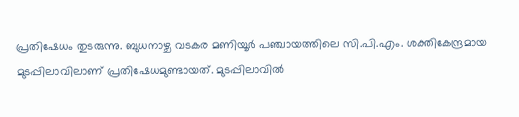പ്രതിഷേധം തുടരുന്നു. ബുധനാഴ്ച വടകര മണിയൂര്‍ പഞ്ചായത്തിലെ സി.പി.എം. ശക്തികേന്ദ്രമായ മുടപ്പിലാവിലാണ് പ്രതിഷേധമുണ്ടായത്. മുടപ്പിലാവില്‍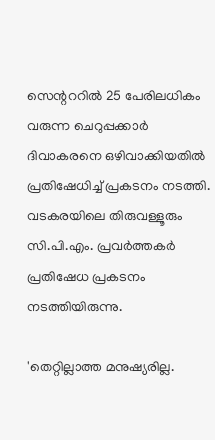സെന്റററില്‍ 25 പേരിലധികം വരുന്ന ചെറുപ്പക്കാര്‍ ദിവാകരനെ ഒഴിവാക്കിയതില്‍ പ്രതിഷേധിച്ച് പ്രകടനം നടത്തി. വടകരയിലെ തിരുവള്ളൂരും സി.പി.എം. പ്രവര്‍ത്തകര്‍ പ്രതിഷേധ പ്രകടനം നടത്തിയിരുന്നു.

'തെറ്റില്ലാത്ത മനുഷ്യരില്ല.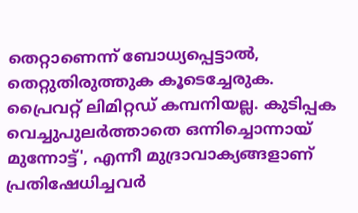തെറ്റാണെന്ന് ബോധ്യപ്പെട്ടാല്‍, തെറ്റുതിരുത്തുക കൂടെച്ചേരുക. പ്രൈവറ്റ് ലിമിറ്റഡ് കമ്പനിയല്ല. കുടിപ്പക വെച്ചുപുലര്‍ത്താതെ ഒന്നിച്ചൊന്നായ് മുന്നോട്ട്', എന്നീ മുദ്രാവാക്യങ്ങളാണ് പ്രതിഷേധിച്ചവര്‍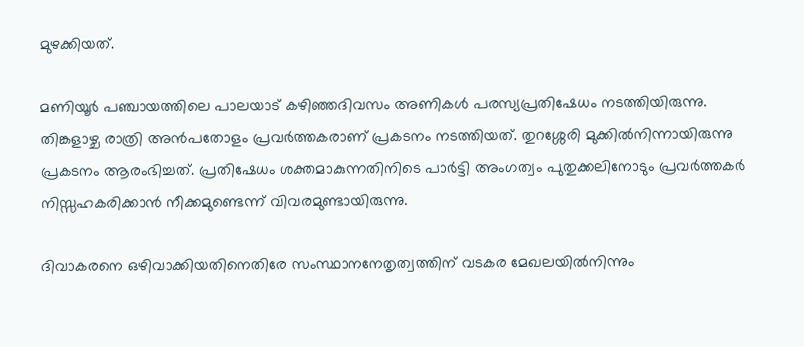മുഴക്കിയത്.

മണിയൂര്‍ പഞ്ചായത്തിലെ പാലയാട് കഴിഞ്ഞദിവസം അണികള്‍ പരസ്യപ്രതിഷേധം നടത്തിയിരുന്നു. തിങ്കളാഴ്ച രാത്രി അന്‍പതോളം പ്രവര്‍ത്തകരാണ് പ്രകടനം നടത്തിയത്. തുറശ്ശേരി മുക്കില്‍നിന്നായിരുന്നു പ്രകടനം ആരംഭിച്ചത്. പ്രതിഷേധം ശക്തമാകുന്നതിനിടെ പാര്‍ട്ടി അംഗത്വം പുതുക്കലിനോടും പ്രവര്‍ത്തകര്‍ നിസ്സഹകരിക്കാന്‍ നീക്കമുണ്ടെന്ന് വിവരമുണ്ടായിരുന്നു.

ദിവാകരനെ ഒഴിവാക്കിയതിനെതിരേ സംസ്ഥാനനേതൃത്വത്തിന് വടകര മേഖലയില്‍നിന്നും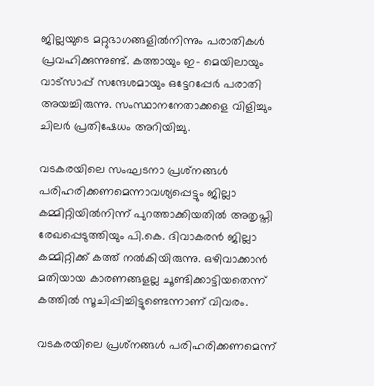ജില്ലയുടെ മറ്റുഭാഗങ്ങളില്‍നിന്നും പരാതികള്‍ പ്രവഹിക്കുന്നുണ്ട്. കത്തായും ഇ- മെയിലായും വാട്‌സാപ്പ് സന്ദേശമായും ഒട്ടേറപ്പേര്‍ പരാതി അയച്ചിരുന്നു. സംസ്ഥാനനേതാക്കളെ വിളിച്ചും ചിലര്‍ പ്രതിഷേധം അറിയിച്ചു.

വടകരയിലെ സംഘടനാ പ്രശ്‌നങ്ങള്‍ പരിഹരിക്കണമെന്നാവശ്യപ്പെട്ടും ജില്ലാ കമ്മിറ്റിയില്‍നിന്ന് പുറത്താക്കിയതില്‍ അതൃപ്തി രേഖപ്പെടുത്തിയും പി.കെ. ദിവാകരന്‍ ജില്ലാ കമ്മിറ്റിക്ക് കത്ത് നല്‍കിയിരുന്നു. ഒഴിവാക്കാന്‍ മതിയായ കാരണങ്ങളല്ല ചൂണ്ടിക്കാട്ടിയതെന്ന് കത്തില്‍ സൂചിപ്പിച്ചിട്ടുണ്ടെന്നാണ് വിവരം.

വടകരയിലെ പ്രശ്‌നങ്ങള്‍ പരിഹരിക്കണമെന്ന്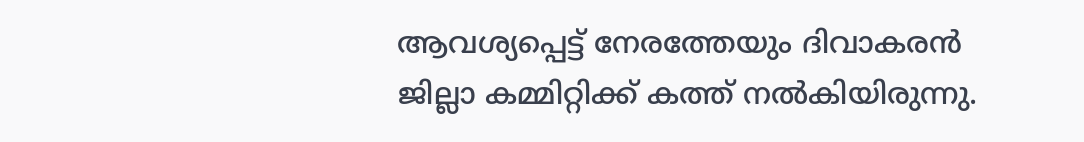ആവശ്യപ്പെട്ട് നേരത്തേയും ദിവാകരന്‍ ജില്ലാ കമ്മിറ്റിക്ക് കത്ത് നല്‍കിയിരുന്നു.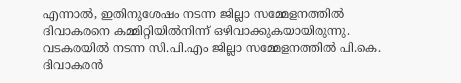എന്നാല്‍, ഇതിനുശേഷം നടന്ന ജില്ലാ സമ്മേളനത്തില്‍ ദിവാകരനെ കമ്മിറ്റിയില്‍നിന്ന് ഒഴിവാക്കുകയായിരുന്നു. വടകരയില്‍ നടന്ന സി.പി.എം ജില്ലാ സമ്മേളനത്തില്‍ പി.കെ. ദിവാകരന്‍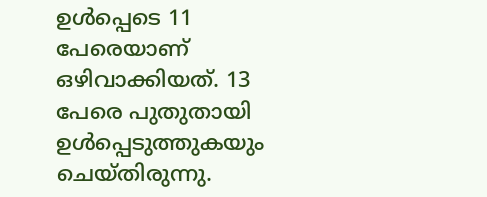ഉള്‍പ്പെടെ 11 പേരെയാണ് ഒഴിവാക്കിയത്. 13 പേരെ പുതുതായി ഉള്‍പ്പെടുത്തുകയും ചെയ്തിരുന്നു.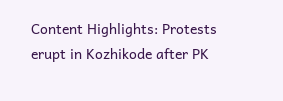Content Highlights: Protests erupt in Kozhikode after PK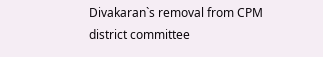Divakaran`s removal from CPM district committee